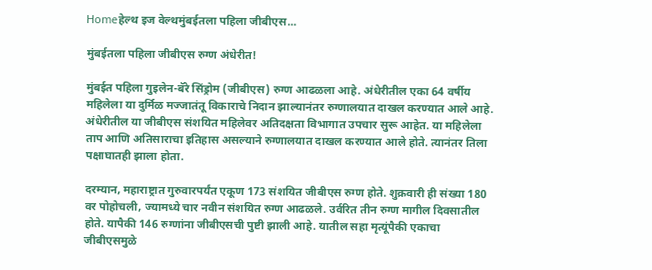Homeहेल्थ इज वेल्थमुंबईतला पहिला जीबीएस...

मुंबईतला पहिला जीबीएस रुग्ण अंधेरीत!

मुंबईत पहिला गुइलेन-बॅरे सिंड्रोम (जीबीएस) रुग्ण आढळला आहे. अंधेरीतील एका 64 वर्षीय महिलेला या दुर्मिळ मज्जातंतू विकाराचे निदान झाल्यानंतर रुग्णालयात दाखल करण्यात आले आहे. अंधेरीतील या जीबीएस संशयित महिलेवर अतिदक्षता विभागात उपचार सुरू आहेत. या महिलेला ताप आणि अतिसाराचा इतिहास असल्याने रुग्णालयात दाखल करण्यात आले होते. त्यानंतर तिला पक्षाघातही झाला होता.

दरम्यान, महाराष्ट्रात गुरुवारपर्यंत एकूण 173 संशयित जीबीएस रुग्ण होते. शुक्रवारी ही संख्या 180 वर पोहोचली, ज्यामध्ये चार नवीन संशयित रुग्ण आढळले. उर्वरित तीन रुग्ण मागील दिवसातील होते. यापैकी 146 रुग्णांना जीबीएसची पुष्टी झाली आहे. यातील सहा मृत्यूंपैकी एकाचा जीबीएसमुळे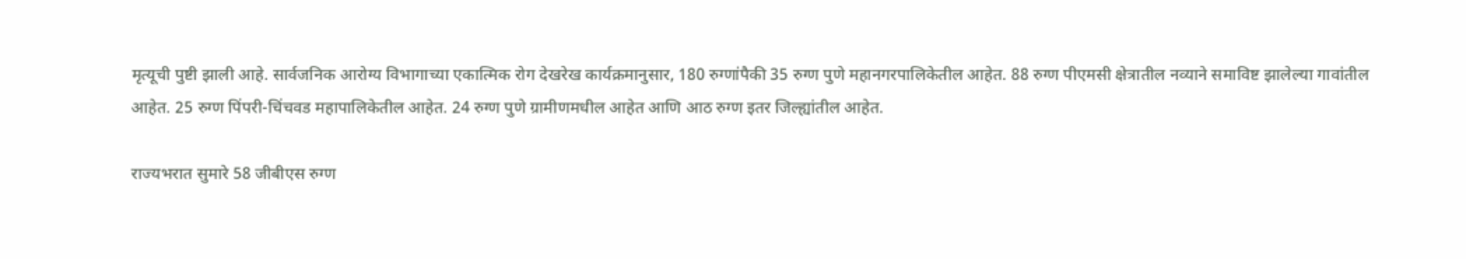मृत्यूची पुष्टी झाली आहे. सार्वजनिक आरोग्य विभागाच्या एकात्मिक रोग देखरेख कार्यक्रमानुसार, 180 रुग्णांपैकी 35 रुग्ण पुणे महानगरपालिकेतील आहेत. 88 रुग्ण पीएमसी क्षेत्रातील नव्याने समाविष्ट झालेल्या गावांतील आहेत. 25 रुग्ण पिंपरी-चिंचवड महापालिकेतील आहेत. 24 रुग्ण पुणे ग्रामीणमधील आहेत आणि आठ रुग्ण इतर जिल्ह्यांतील आहेत.

राज्यभरात सुमारे 58 जीबीएस रुग्ण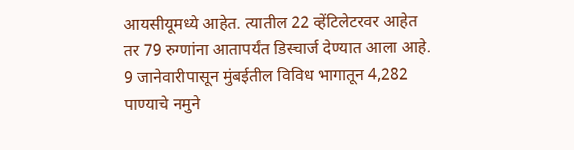आयसीयूमध्ये आहेत. त्यातील 22 व्हेंटिलेटरवर आहेत तर 79 रुग्णांना आतापर्यंत डिस्चार्ज देण्यात आला आहे. 9 जानेवारीपासून मुंबईतील विविध भागातून 4,282 पाण्याचे नमुने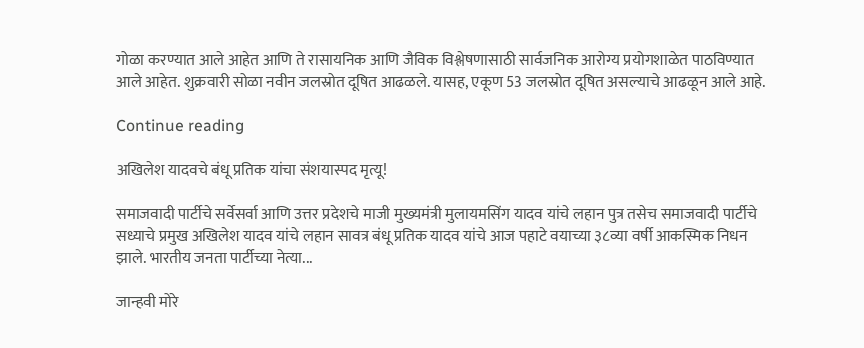गोळा करण्यात आले आहेत आणि ते रासायनिक आणि जैविक विश्लेषणासाठी सार्वजनिक आरोग्य प्रयोगशाळेत पाठविण्यात आले आहेत. शुक्रवारी सोळा नवीन जलस्रोत दूषित आढळले. यासह, एकूण 53 जलस्रोत दूषित असल्याचे आढळून आले आहे.

Continue reading

अखिलेश यादवचे बंधू प्रतिक यांचा संशयास्पद मृत्यू!

समाजवादी पार्टीचे सर्वेसर्वा आणि उत्तर प्रदेशचे माजी मुख्यमंत्री मुलायमसिंग यादव यांचे लहान पुत्र तसेच समाजवादी पार्टीचे सध्याचे प्रमुख अखिलेश यादव यांचे लहान सावत्र बंधू प्रतिक यादव यांचे आज पहाटे वयाच्या ३८व्या वर्षी आकस्मिक निधन झाले. भारतीय जनता पार्टीच्या नेत्या...

जान्हवी मोरे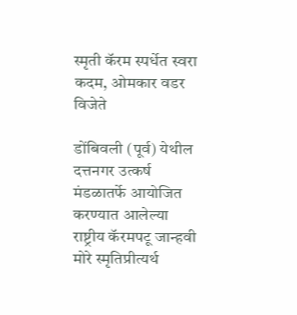स्मृती कॅरम स्पर्धेत स्वरा कदम, ओमकार वडर विजेते

डोंबिवली (पूर्व) येथील दत्तनगर उत्कर्ष मंडळातर्फे आयोजित करण्यात आलेल्या राष्ट्रीय कॅरमपटू जान्हवी मोरे स्मृतिप्रीत्यर्थ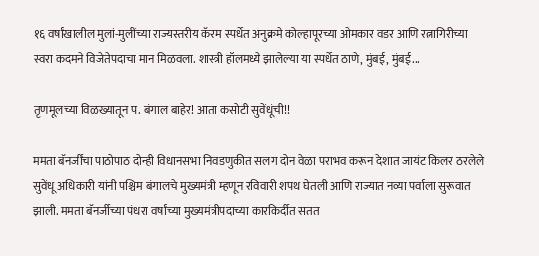१६ वर्षांखालील मुलां-मुलींच्या राज्यस्तरीय कॅरम स्पर्धेत अनुक्रमे कोल्हापूरच्या ओमकार वडर आणि रत्नागिरीच्या स्वरा कदमने विजेतेपदाचा मान मिळवला. शास्त्री हॉलमध्ये झालेल्या या स्पर्धेत ठाणे, मुंबई, मुंबई...

तृणमूलच्या विळख्यातून प. बंगाल बाहेर! आता कसोटी सुवेंधूंची!!

ममता बॅनर्जींचा पाठोपाठ दोन्ही विधानसभा निवडणुकीत सलग दोन वेळा पराभव करून देशात जायंट किलर ठरलेले सुवेंधू अधिकारी यांनी पश्चिम बंगालचे मुख्यमंत्री म्हणून रविवारी शपथ घेतली आणि राज्यात नव्या पर्वाला सुरूवात झाली. ममता बॅनर्जीच्या पंधरा वर्षांच्या मुख्यमंत्रीपदाच्या कारकिर्दीत सतत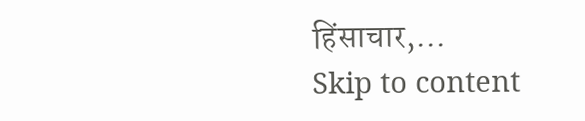हिंसाचार,...
Skip to content